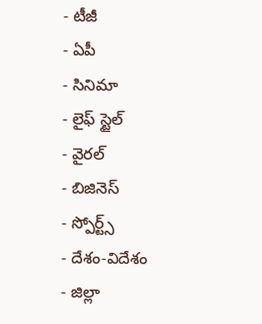- టీజీ
- ఏపీ
- సినిమా
- లైఫ్ స్టైల్
- వైరల్
- బిజినెస్
- స్పోర్ట్స్
- దేశం-విదేశం
- జిల్లా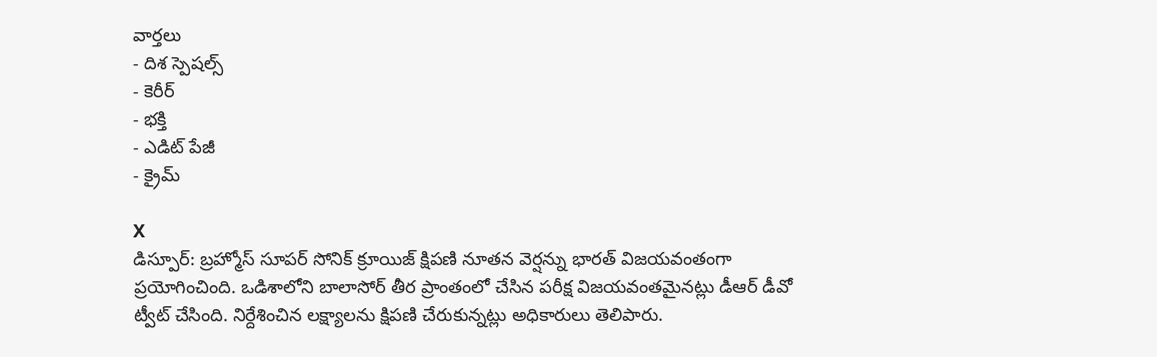వార్తలు
- దిశ స్పెషల్స్
- కెరీర్
- భక్తి
- ఎడిట్ పేజీ
- క్రైమ్

X
డిస్పూర్: బ్రహ్మోస్ సూపర్ సోనిక్ క్రూయిజ్ క్షిపణి నూతన వెర్షన్ను భారత్ విజయవంతంగా ప్రయోగించింది. ఒడిశాలోని బాలాసోర్ తీర ప్రాంతంలో చేసిన పరీక్ష విజయవంతమైనట్లు డీఆర్ డీవో ట్వీట్ చేసింది. నిర్దేశించిన లక్ష్యాలను క్షిపణి చేరుకున్నట్లు అధికారులు తెలిపారు.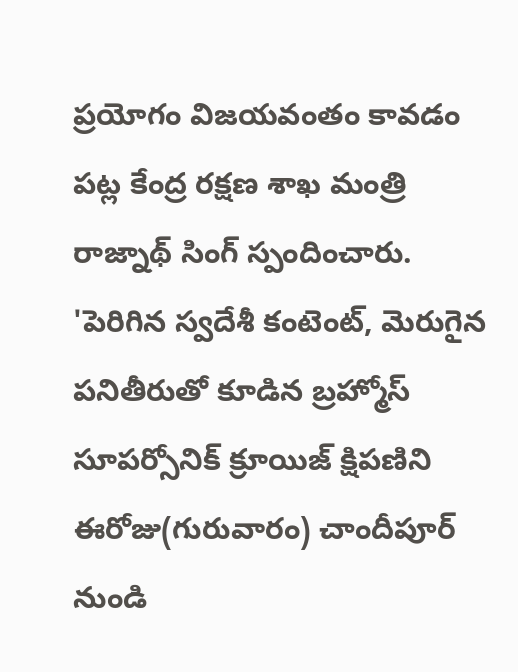ప్రయోగం విజయవంతం కావడం పట్ల కేంద్ర రక్షణ శాఖ మంత్రి రాజ్నాథ్ సింగ్ స్పందించారు. 'పెరిగిన స్వదేశీ కంటెంట్, మెరుగైన పనితీరుతో కూడిన బ్రహ్మోస్ సూపర్సోనిక్ క్రూయిజ్ క్షిపణిని ఈరోజు(గురువారం) చాందీపూర్ నుండి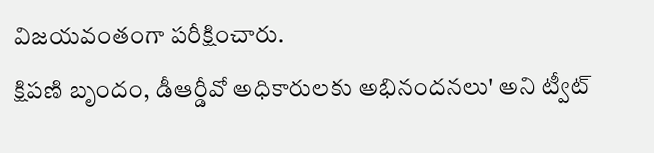విజయవంతంగా పరీక్షించారు.
క్షిపణి బృందం, డీఆర్డీవో అధికారులకు అభినందనలు' అని ట్వీట్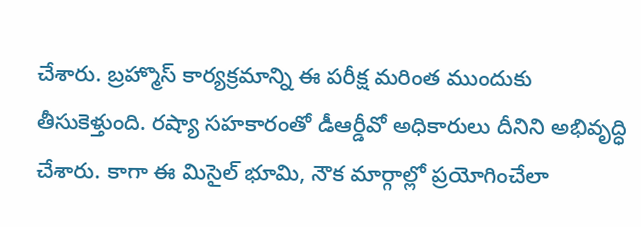చేశారు. బ్రహ్మొస్ కార్యక్రమాన్ని ఈ పరీక్ష మరింత ముందుకు తీసుకెళ్తుంది. రష్యా సహకారంతో డీఆర్డీవో అధికారులు దీనిని అభివృద్ధి చేశారు. కాగా ఈ మిసైల్ భూమి, నౌక మార్గాల్లో ప్రయోగించేలా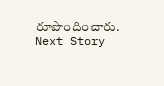రూపొందించారు.
Next Story